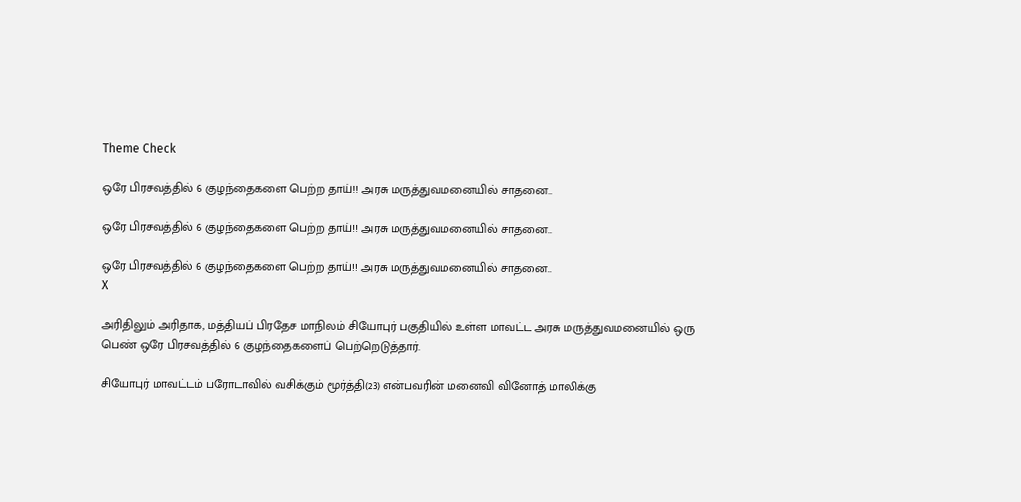Theme Check

ஒரே பிரசவத்தில் 6 குழந்தைகளை பெற்ற தாய்!! அரசு மருத்துவமனையில் சாதனை..

ஒரே பிரசவத்தில் 6 குழந்தைகளை பெற்ற தாய்!! அரசு மருத்துவமனையில் சாதனை..

ஒரே பிரசவத்தில் 6 குழந்தைகளை பெற்ற தாய்!! அரசு மருத்துவமனையில் சாதனை..
X

அரிதிலும் அரிதாக, மத்தியப் பிரதேச மாநிலம் சியோபுர் பகுதியில் உள்ள மாவட்ட அரசு மருத்துவமனையில் ஒரு பெண் ஒரே பிரசவத்தில் 6 குழந்தைகளைப் பெற்றெடுத்தார்.

சியோபுர் மாவட்டம் பரோடாவில் வசிக்கும் மூர்த்தி(23) என்பவரின் மனைவி வினோத் மாலிக்கு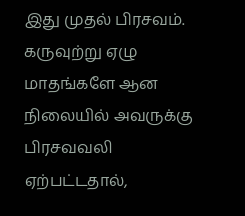இது முதல் பிரசவம். கருவுற்று ஏழு மாதங்களே ஆன நிலையில் அவருக்கு பிரசவவலி ஏற்பட்டதால்,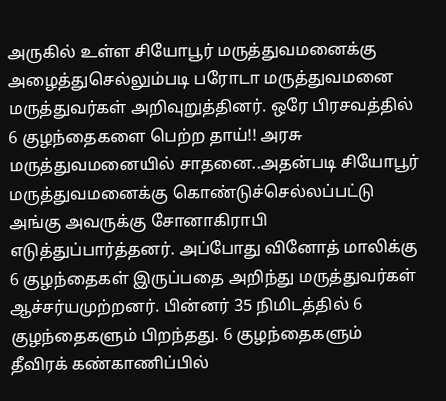அருகில் உள்ள சியோபூர் மருத்துவமனைக்கு அழைத்துசெல்லும்படி பரோடா மருத்துவமனை மருத்துவர்கள் அறிவுறுத்தினர். ஒரே பிரசவத்தில் 6 குழந்தைகளை பெற்ற தாய்!! அரசு மருத்துவமனையில் சாதனை..அதன்படி சியோபூர் மருத்துவமனைக்கு கொண்டுச்செல்லப்பட்டு அங்கு அவருக்கு சோனாகிராபி எடுத்துப்பார்த்தனர். அப்போது வினோத் மாலிக்கு 6 குழந்தைகள் இருப்பதை அறிந்து மருத்துவர்கள் ஆச்சர்யமுற்றனர். பின்னர் 35 நிமிடத்தில் 6 குழந்தைகளும் பிறந்தது. 6 குழந்தைகளும் தீவிரக் கண்காணிப்பில்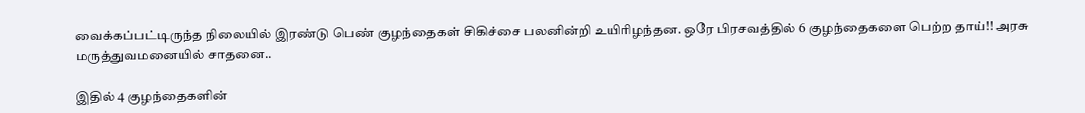வைக்கப்பட்டிருந்த நிலையில் இரண்டு பெண் குழந்தைகள் சிகிச்சை பலனின்றி உயிரிழந்தன. ஒரே பிரசவத்தில் 6 குழந்தைகளை பெற்ற தாய்!! அரசு மருத்துவமனையில் சாதனை..

இதில் 4 குழந்தைகளின்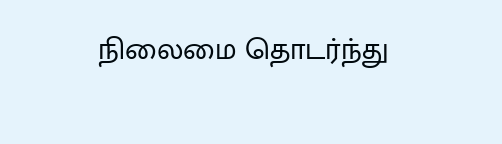நிலைமை தொடர்ந்து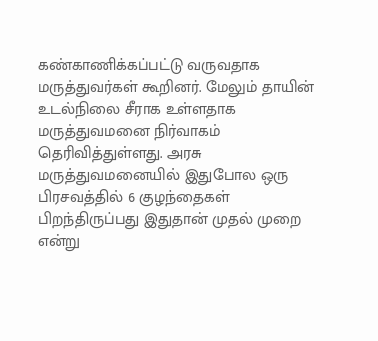கண்காணிக்கப்பட்டு வருவதாக மருத்துவர்கள் கூறினர். மேலும் தாயின் உடல்நிலை சீராக உள்ளதாக மருத்துவமனை நிர்வாகம் தெரிவித்துள்ளது. அரசு மருத்துவமனையில் இதுபோல ஒரு பிரசவத்தில் 6 குழந்தைகள் பிறந்திருப்பது இதுதான் முதல் முறை என்று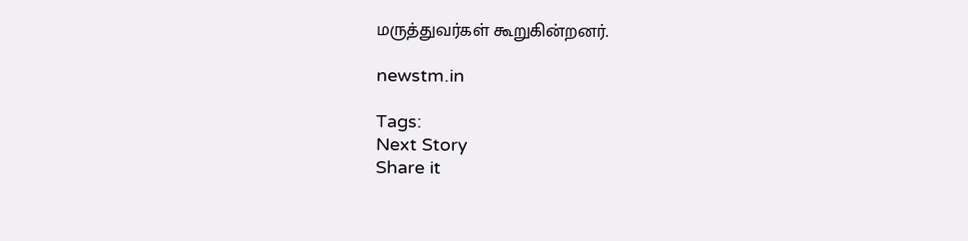மருத்துவர்கள் கூறுகின்றனர்.

newstm.in

Tags:
Next Story
Share it